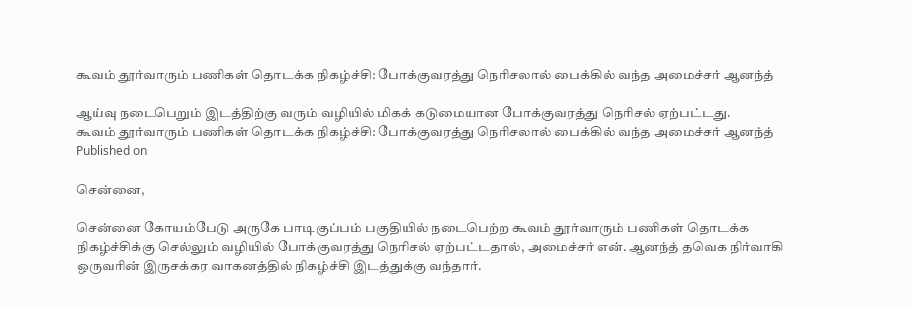கூவம் தூர்வாரும் பணிகள் தொடக்க நிகழ்ச்சி: போக்குவரத்து நெரிசலால் பைக்கில் வந்த அமைச்சர் ஆனந்த்

ஆய்வு நடைபெறும் இடத்திற்கு வரும் வழியில் மிகக் கடுமையான போக்குவரத்து நெரிசல் ஏற்பட்டது.
கூவம் தூர்வாரும் பணிகள் தொடக்க நிகழ்ச்சி: போக்குவரத்து நெரிசலால் பைக்கில் வந்த அமைச்சர் ஆனந்த்
Published on

சென்னை,

சென்னை கோயம்பேடு அருகே பாடிகுப்பம் பகுதியில் நடைபெற்ற கூவம் தூர்வாரும் பணிகள் தொடக்க நிகழ்ச்சிக்கு செல்லும் வழியில் போக்குவரத்து நெரிசல் ஏற்பட்டதால், அமைச்சர் என். ஆனந்த் தவெக நிர்வாகி ஒருவரின் இருசக்கர வாகனத்தில் நிகழ்ச்சி இடத்துக்கு வந்தார்.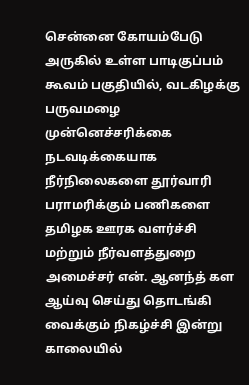சென்னை கோயம்பேடு அருகில் உள்ள பாடிகுப்பம் கூவம் பகுதியில், வடகிழக்கு பருவமழை முன்னெச்சரிக்கை நடவடிக்கையாக நீர்நிலைகளை தூர்வாரி பராமரிக்கும் பணிகளை தமிழக ஊரக வளர்ச்சி மற்றும் நீர்வளத்துறை அமைச்சர் என். ஆனந்த் கள ஆய்வு செய்து தொடங்கி வைக்கும் நிகழ்ச்சி இன்று காலையில்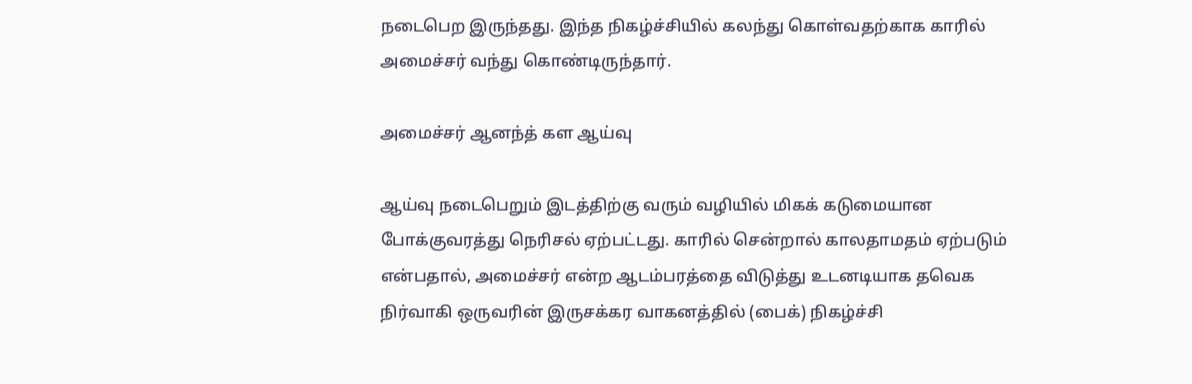நடைபெற இருந்தது. இந்த நிகழ்ச்சியில் கலந்து கொள்வதற்காக காரில் அமைச்சர் வந்து கொண்டிருந்தார்.

அமைச்சர் ஆனந்த் கள ஆய்வு

ஆய்வு நடைபெறும் இடத்திற்கு வரும் வழியில் மிகக் கடுமையான போக்குவரத்து நெரிசல் ஏற்பட்டது. காரில் சென்றால் காலதாமதம் ஏற்படும் என்பதால், அமைச்சர் என்ற ஆடம்பரத்தை விடுத்து உடனடியாக தவெக நிர்வாகி ஒருவரின் இருசக்கர வாகனத்தில் (பைக்) நிகழ்ச்சி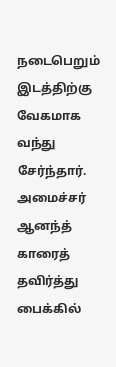நடைபெறும் இடத்திற்கு வேகமாக வந்து சேர்ந்தார். அமைச்சர் ஆனந்த் காரைத் தவிர்த்து பைக்கில்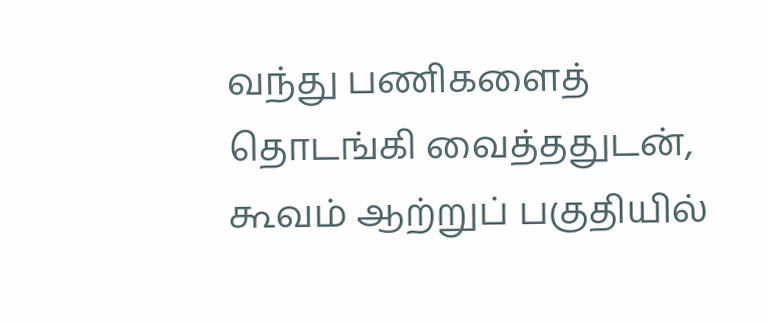வந்து பணிகளைத் தொடங்கி வைத்ததுடன், கூவம் ஆற்றுப் பகுதியில்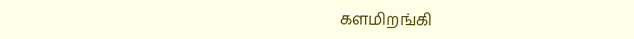களமிறங்கி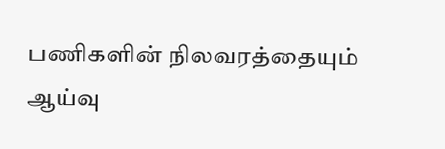பணிகளின் நிலவரத்தையும் ஆய்வு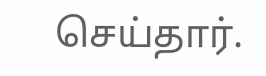செய்தார்.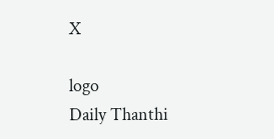X

logo
Daily Thanthi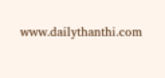www.dailythanthi.com